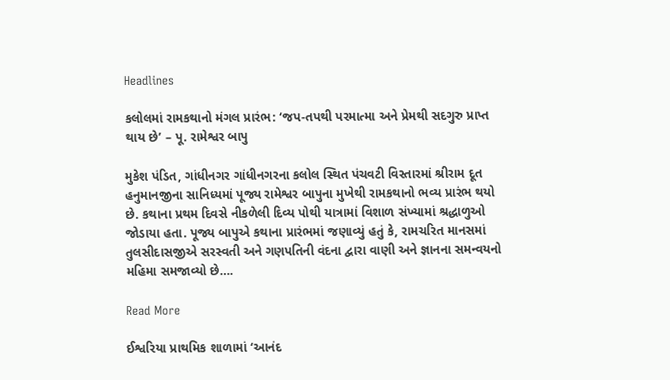Headlines

કલોલમાં રામકથાનો મંગલ પ્રારંભ: ‘જપ-તપથી પરમાત્મા અને પ્રેમથી સદગુરુ પ્રાપ્ત થાય છે’ – પૂ. રામેશ્વર બાપુ

મુકેશ પંડિત, ગાંધીનગર ગાંધીનગરના કલોલ સ્થિત પંચવટી વિસ્તારમાં શ્રીરામ દૂત હનુમાનજીના સાનિધ્યમાં પૂજ્ય રામેશ્વર બાપુના મુખેથી રામકથાનો ભવ્ય પ્રારંભ થયો છે. કથાના પ્રથમ દિવસે નીકળેલી દિવ્ય પોથી યાત્રામાં વિશાળ સંખ્યામાં શ્રદ્ધાળુઓ જોડાયા હતા. પૂજ્ય બાપુએ કથાના પ્રારંભમાં જણાવ્યું હતું કે, રામચરિત માનસમાં તુલસીદાસજીએ સરસ્વતી અને ગણપતિની વંદના દ્વારા વાણી અને જ્ઞાનના સમન્વયનો મહિમા સમજાવ્યો છે….

Read More

ઈશ્વરિયા પ્રાથમિક શાળામાં ‘આનંદ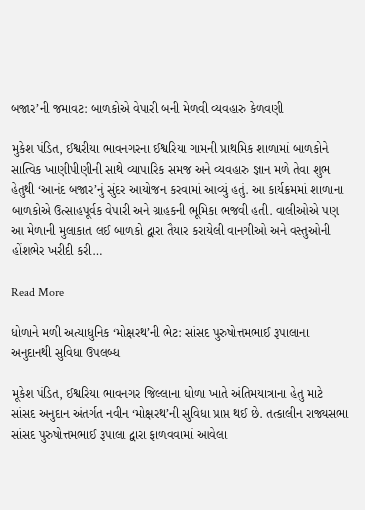બજાર’ની જમાવટ: બાળકોએ વેપારી બની મેળવી વ્યવહારુ કેળવણી

મુકેશ પંડિત, ઈશ્વરીયા ભાવનગરના ઈશ્વરિયા ગામની પ્રાથમિક શાળામાં બાળકોને સાત્વિક ખાણીપીણીની સાથે વ્યાપારિક સમજ અને વ્યવહારુ જ્ઞાન મળે તેવા શુભ હેતુથી ‘આનંદ બજાર’નું સુંદર આયોજન કરવામાં આવ્યું હતું. આ કાર્યક્રમમાં શાળાના બાળકોએ ઉત્સાહપૂર્વક વેપારી અને ગ્રાહકની ભૂમિકા ભજવી હતી. વાલીઓએ પણ આ મેળાની મુલાકાત લઈ બાળકો દ્વારા તૈયાર કરાયેલી વાનગીઓ અને વસ્તુઓની હોંશભેર ખરીદી કરી…

Read More

ધોળાને મળી અત્યાધુનિક ‘મોક્ષરથ’ની ભેટ: સાંસદ પુરુષોત્તમભાઈ રૂપાલાના અનુદાનથી સુવિધા ઉપલબ્ધ

મૂકેશ પંડિત, ઈશ્વરિયા ભાવનગર જિલ્લાના ધોળા ખાતે અંતિમયાત્રાના હેતુ માટે સાંસદ અનુદાન અંતર્ગત નવીન ‘મોક્ષરથ’ની સુવિધા પ્રાપ્ત થઈ છે. તત્કાલીન રાજ્યસભા સાંસદ પુરુષોત્તમભાઈ રૂપાલા દ્વારા ફાળવવામાં આવેલા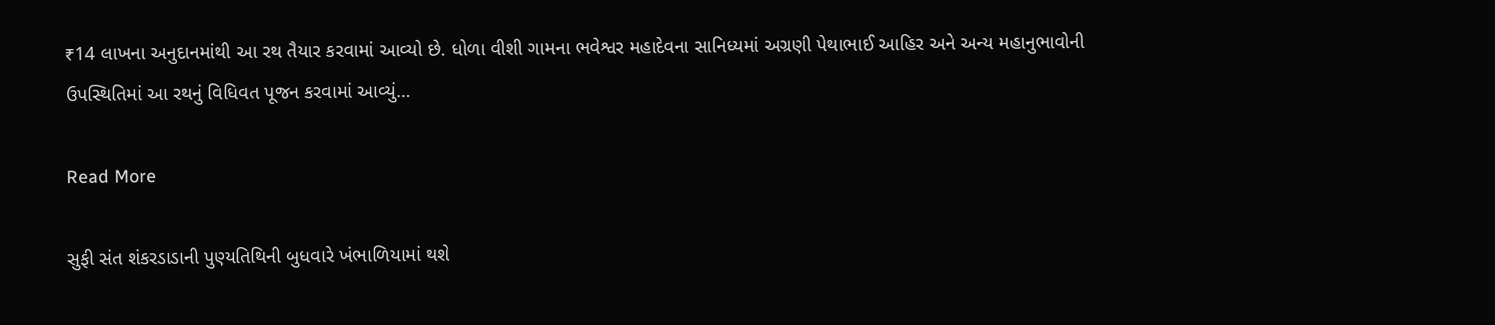₹14 લાખના અનુદાનમાંથી આ રથ તૈયાર કરવામાં આવ્યો છે. ધોળા વીશી ગામના ભવેશ્વર મહાદેવના સાનિધ્યમાં અગ્રણી પેથાભાઈ આહિર અને અન્ય મહાનુભાવોની ઉપસ્થિતિમાં આ રથનું વિધિવત પૂજન કરવામાં આવ્યું…

Read More

સુફી સંત શંકરડાડાની પુણ્યતિથિની બુધવારે ખંભાળિયામાં થશે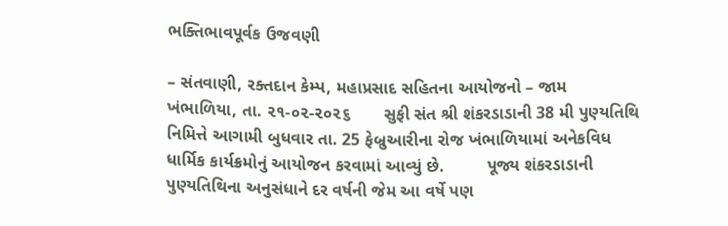ભક્તિભાવપૂર્વક ઉજવણી

– સંતવાણી, રક્તદાન કેમ્પ, મહાપ્રસાદ સહિતના આયોજનો – જામ ખંભાળિયા, તા. ૨૧-૦૨-૨૦૨૬       સુફી સંત શ્રી શંકરડાડાની 38 મી પુણ્યતિથિ નિમિત્તે આગામી બુધવાર તા. 25 ફેબ્રુઆરીના રોજ ખંભાળિયામાં અનેકવિધ ધાર્મિક કાર્યક્રમોનું આયોજન કરવામાં આવ્યું છે.         પૂજ્ય શંકરડાડાની પુણ્યતિથિના અનુસંધાને દર વર્ષની જેમ આ વર્ષે પણ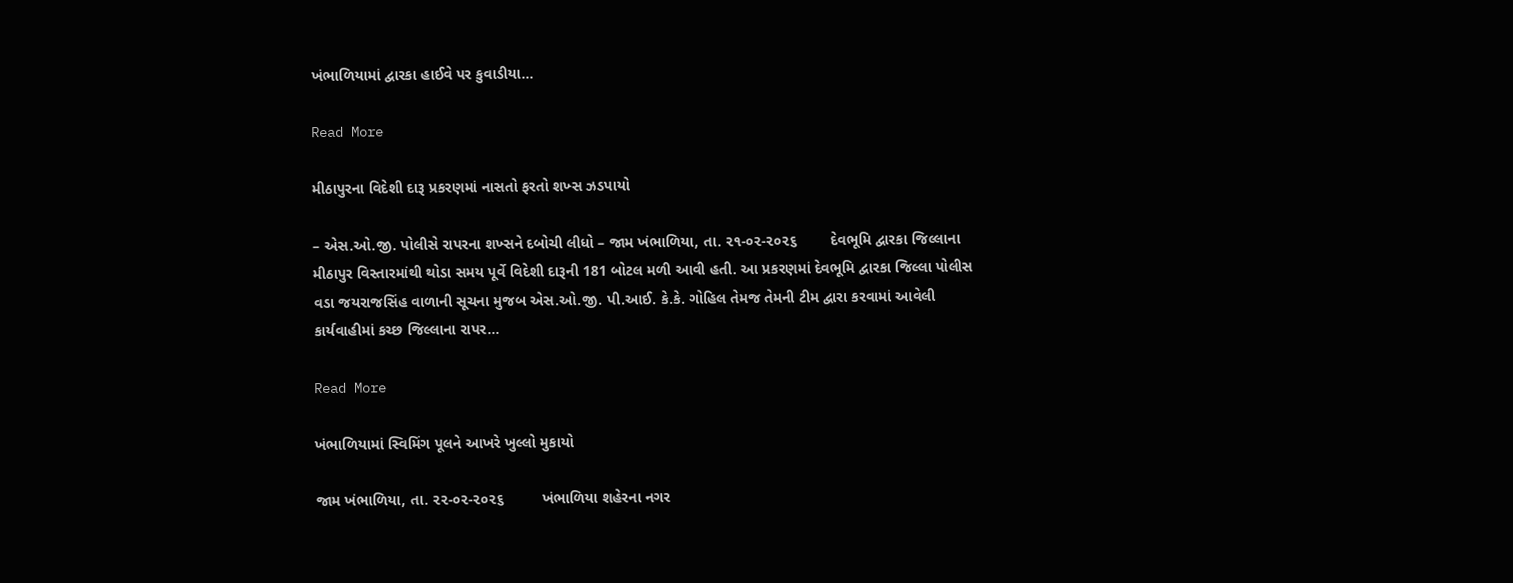ખંભાળિયામાં દ્વારકા હાઈવે પર કુવાડીયા…

Read More

મીઠાપુરના વિદેશી દારૂ પ્રકરણમાં નાસતો ફરતો શખ્સ ઝડપાયો

– એસ.ઓ.જી. પોલીસે રાપરના શખ્સને દબોચી લીધો – જામ ખંભાળિયા, તા. ૨૧-૦૨-૨૦૨૬        દેવભૂમિ દ્વારકા જિલ્લાના મીઠાપુર વિસ્તારમાંથી થોડા સમય પૂર્વે વિદેશી દારૂની 181 બોટલ મળી આવી હતી. આ પ્રકરણમાં દેવભૂમિ દ્વારકા જિલ્લા પોલીસ વડા જયરાજસિંહ વાળાની સૂચના મુજબ એસ.ઓ.જી. પી.આઈ. કે.કે. ગોહિલ તેમજ તેમની ટીમ દ્વારા કરવામાં આવેલી કાર્યવાહીમાં કચ્છ જિલ્લાના રાપર…

Read More

ખંભાળિયામાં સ્વિમિંગ પૂલને આખરે ખુલ્લો મુકાયો

જામ ખંભાળિયા, તા. ૨૨-૦૨-૨૦૨૬         ખંભાળિયા શહેરના નગર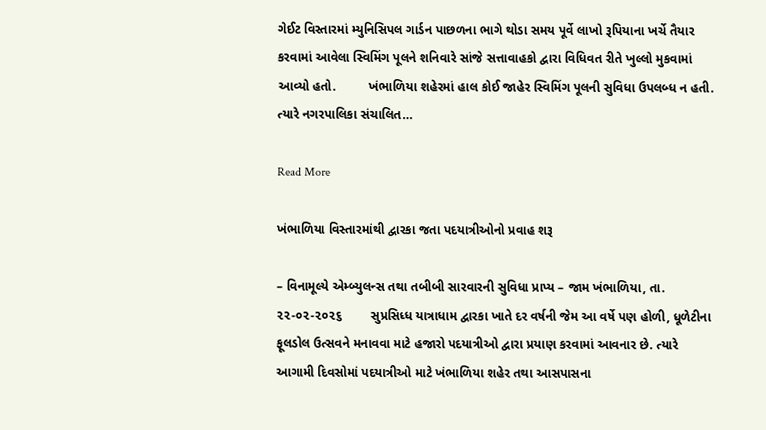ગેઈટ વિસ્તારમાં મ્યુનિસિપલ ગાર્ડન પાછળના ભાગે થોડા સમય પૂર્વે લાખો રૂપિયાના ખર્ચે તૈયાર કરવામાં આવેલા સ્વિમિંગ પૂલને શનિવારે સાંજે સત્તાવાહકો દ્વારા વિધિવત રીતે ખુલ્લો મુકવામાં આવ્યો હતો.         ખંભાળિયા શહેરમાં હાલ કોઈ જાહેર સ્વિમિંગ પૂલની સુવિધા ઉપલબ્ધ ન હતી. ત્યારે નગરપાલિકા સંચાલિત…

Read More

ખંભાળિયા વિસ્તારમાંથી દ્વારકા જતા પદયાત્રીઓનો પ્રવાહ શરૂ

– વિનામૂલ્યે એમ્બ્યુલન્સ તથા તબીબી સારવારની સુવિધા પ્રાપ્ય – જામ ખંભાળિયા, તા. ૨૨-૦૨-૨૦૨૬        સુપ્રસિધ્ધ યાત્રાધામ દ્વારકા ખાતે દર વર્ષની જેમ આ વર્ષે પણ હોળી, ધૂળેટીના ફૂલડોલ ઉત્સવને મનાવવા માટે હજારો પદયાત્રીઓ દ્વારા પ્રયાણ કરવામાં આવનાર છે. ત્યારે આગામી દિવસોમાં પદયાત્રીઓ માટે ખંભાળિયા શહેર તથા આસપાસના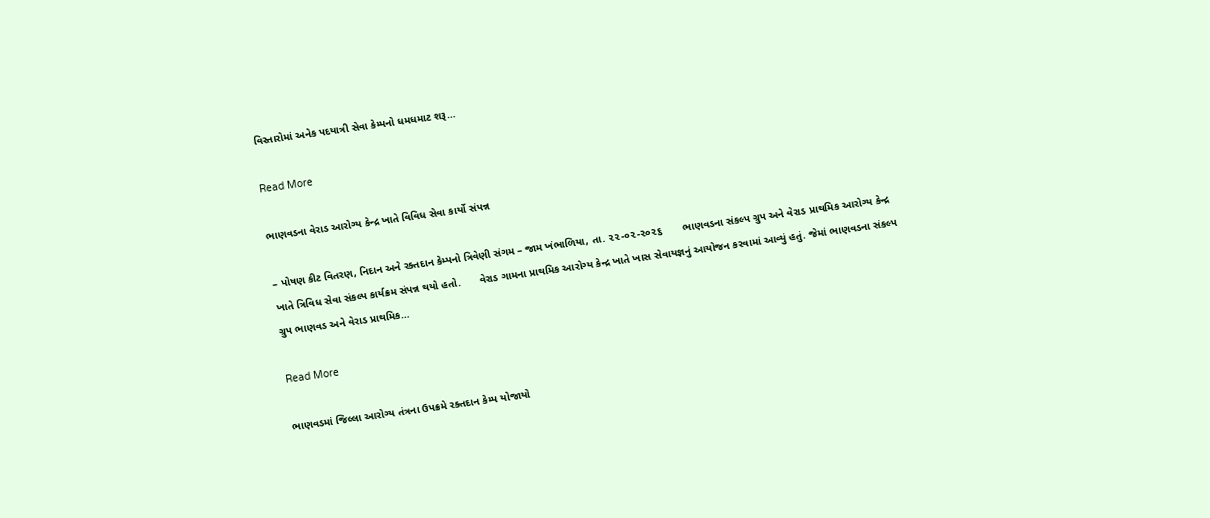વિસ્તારોમાં અનેક પદયાત્રી સેવા કેમ્પનો ધમધમાટ શરૂ…

Read More

ભાણવડના વેરાડ આરોગ્ય કેન્દ્ર ખાતે વિવિધ સેવા કાર્યો સંપન્ન

– પોષણ કીટ વિતરણ, નિદાન અને રક્તદાન કેમ્પનો ત્રિવેણી સંગમ – જામ ખંભાળિયા, તા. ૨૨-૦૨-૨૦૨૬       ભાણવડના સંકલ્પ ગ્રુપ અને વેરાડ પ્રાથમિક આરોગ્ય કેન્દ્ર ખાતે ત્રિવિધ સેવા સંકલ્પ કાર્યક્રમ સંપન્ન થયો હતો.      વેરાડ ગામના પ્રાથમિક આરોગ્ય કેન્દ્ર ખાતે ખાસ સેવાયજ્ઞનું આયોજન કરવામાં આવ્યું હતું. જેમાં ભાણવડના સંકલ્પ ગ્રુપ ભાણવડ અને વેરાડ પ્રાથમિક…

Read More

ભાણવડમાં જિલ્લા આરોગ્ય તંત્રના ઉપક્રમે રક્તદાન કેમ્પ યોજાયો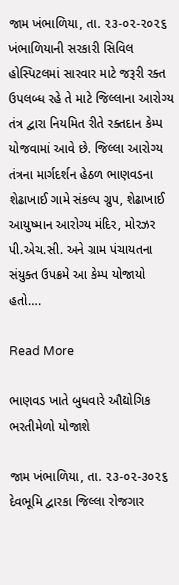જામ ખંભાળિયા, તા. ૨૩-૦૨-૨૦૨૬        ખંભાળિયાની સરકારી સિવિલ હોસ્પિટલમાં સારવાર માટે જરૂરી રક્ત ઉપલબ્ધ રહે તે માટે જિલ્લાના આરોગ્ય તંત્ર દ્વારા નિયમિત રીતે રક્તદાન કેમ્પ યોજવામાં આવે છે. જિલ્લા આરોગ્ય તંત્રના માર્ગદર્શન હેઠળ ભાણવડના શેઢાખાઈ ગામે સંકલ્પ ગ્રુપ, શેઢાખાઈ આયુષ્માન આરોગ્ય મંદિર, મોરઝર પી.એચ.સી. અને ગ્રામ પંચાયતના સંયુક્ત ઉપક્રમે આ કેમ્પ યોજાયો હતો….

Read More

ભાણવડ ખાતે બુધવારે ઔદ્યોગિક ભરતીમેળો યોજાશે

જામ ખંભાળિયા, તા. ૨૩-૦૨-૩૦૨૬        દેવભૂમિ દ્વારકા જિલ્લા રોજગાર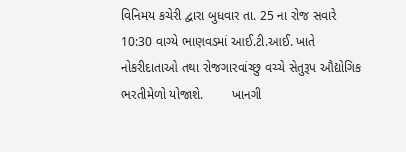વિનિમય કચેરી દ્વારા બુધવાર તા. 25 ના રોજ સવારે 10:30 વાગ્યે ભાણવડમાં આઈ.ટી.આઈ. ખાતે નોકરીદાતાઓ તથા રોજગારવાંચ્છુ વચ્ચે સેતુરૂપ ઔદ્યોગિક ભરતીમેળો યોજાશે.        ખાનગી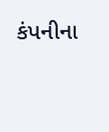કંપનીના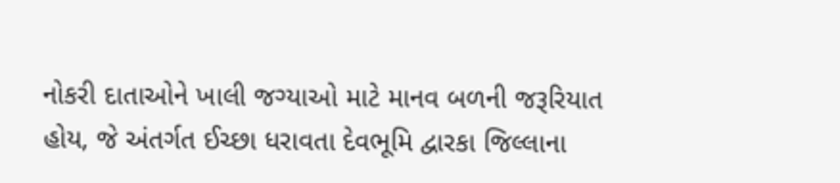નોકરી દાતાઓને ખાલી જગ્યાઓ માટે માનવ બળની જરૂરિયાત હોય, જે અંતર્ગત ઈચ્છા ધરાવતા દેવભૂમિ દ્વારકા જિલ્લાના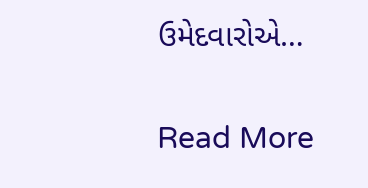ઉમેદવારોએ…

Read More